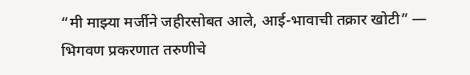“मी माझ्या मर्जीने जहीरसोबत आले, आई-भावाची तक्रार खोटी” — भिगवण प्रकरणात तरुणीचे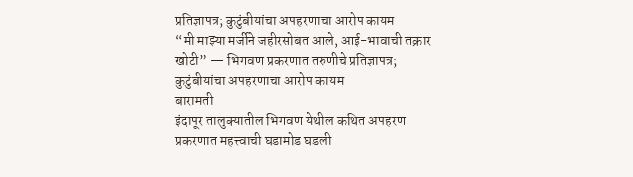प्रतिज्ञापत्र; कुटुंबीयांचा अपहरणाचा आरोप कायम
“मी माझ्या मर्जीने जहीरसोबत आले, आई-भावाची तक्रार खोटी” — भिगवण प्रकरणात तरुणीचे प्रतिज्ञापत्र; कुटुंबीयांचा अपहरणाचा आरोप कायम
बारामती
इंदापूर तालुक्यातील भिगवण येथील कथित अपहरण प्रकरणात महत्त्वाची घडामोड घडली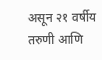असून २१ वर्षीय तरुणी आणि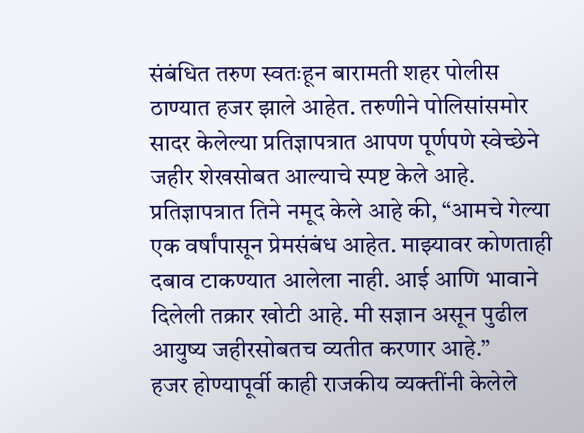संबंधित तरुण स्वतःहून बारामती शहर पोलीस ठाण्यात हजर झाले आहेत. तरुणीने पोलिसांसमोर सादर केलेल्या प्रतिज्ञापत्रात आपण पूर्णपणे स्वेच्छेने जहीर शेखसोबत आल्याचे स्पष्ट केले आहे.
प्रतिज्ञापत्रात तिने नमूद केले आहे की, “आमचे गेल्या एक वर्षांपासून प्रेमसंबंध आहेत. माझ्यावर कोणताही दबाव टाकण्यात आलेला नाही. आई आणि भावाने दिलेली तक्रार खोटी आहे. मी सज्ञान असून पुढील आयुष्य जहीरसोबतच व्यतीत करणार आहे.”
हजर होण्यापूर्वी काही राजकीय व्यक्तींनी केलेले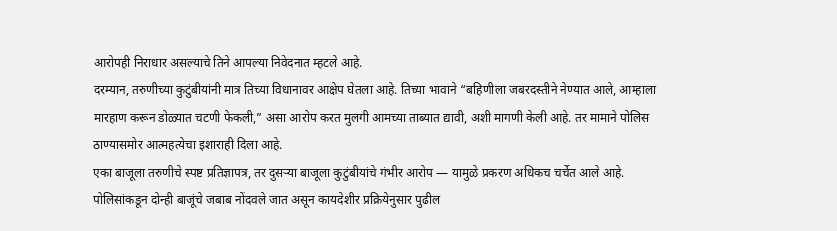आरोपही निराधार असल्याचे तिने आपल्या निवेदनात म्हटले आहे.
दरम्यान, तरुणीच्या कुटुंबीयांनी मात्र तिच्या विधानावर आक्षेप घेतला आहे. तिच्या भावाने “बहिणीला जबरदस्तीने नेण्यात आले, आम्हाला मारहाण करून डोळ्यात चटणी फेकली,” असा आरोप करत मुलगी आमच्या ताब्यात द्यावी, अशी मागणी केली आहे. तर मामाने पोलिस ठाण्यासमोर आत्महत्येचा इशाराही दिला आहे.
एका बाजूला तरुणीचे स्पष्ट प्रतिज्ञापत्र, तर दुसऱ्या बाजूला कुटुंबीयांचे गंभीर आरोप — यामुळे प्रकरण अधिकच चर्चेत आले आहे. पोलिसांकडून दोन्ही बाजूंचे जबाब नोंदवले जात असून कायदेशीर प्रक्रियेनुसार पुढील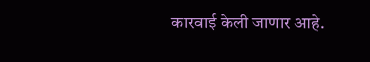कारवाई केली जाणार आहे.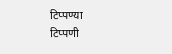टिप्पण्या
टिप्पणी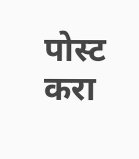पोस्ट करा